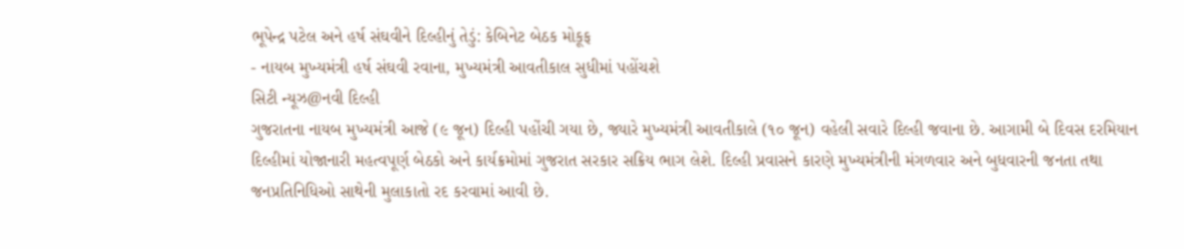ભૂપેન્દ્ર પટેલ અને હર્ષ સંઘવીને દિલ્હીનું તેડું: કેબિનેટ બેઠક મોકૂફ
- નાયબ મુખ્યમંત્રી હર્ષ સંઘવી રવાના, મુખ્યમંત્રી આવતીકાલ સુધીમાં પહોંચશે
સિટી ન્યૂઝ@નવી દિલ્હી
ગુજરાતના નાયબ મુખ્યમંત્રી આજે (૯ જૂન) દિલ્હી પહોંચી ગયા છે, જ્યારે મુખ્યમંત્રી આવતીકાલે (૧૦ જૂન) વહેલી સવારે દિલ્હી જવાના છે. આગામી બે દિવસ દરમિયાન દિલ્હીમાં યોજાનારી મહત્વપૂર્ણ બેઠકો અને કાર્યક્રમોમાં ગુજરાત સરકાર સક્રિય ભાગ લેશે. દિલ્હી પ્રવાસને કારણે મુખ્યમંત્રીની મંગળવાર અને બુધવારની જનતા તથા જનપ્રતિનિધિઓ સાથેની મુલાકાતો રદ કરવામાં આવી છે.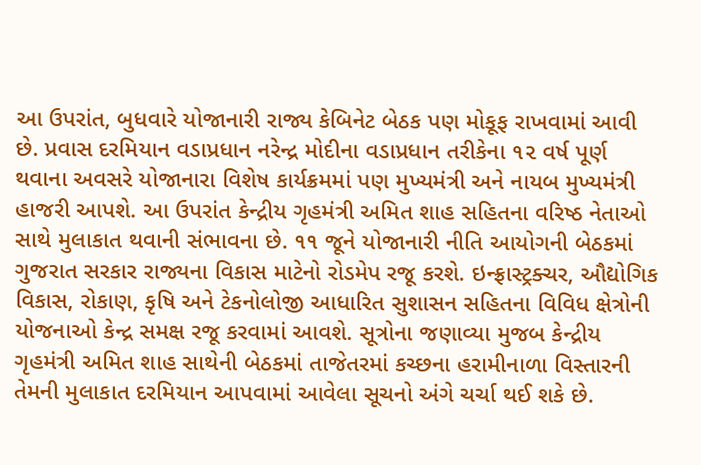આ ઉપરાંત, બુધવારે યોજાનારી રાજ્ય કેબિનેટ બેઠક પણ મોકૂફ રાખવામાં આવી છે. પ્રવાસ દરમિયાન વડાપ્રધાન નરેન્દ્ર મોદીના વડાપ્રધાન તરીકેના ૧૨ વર્ષ પૂર્ણ થવાના અવસરે યોજાનારા વિશેષ કાર્યક્રમમાં પણ મુખ્યમંત્રી અને નાયબ મુખ્યમંત્રી હાજરી આપશે. આ ઉપરાંત કેન્દ્રીય ગૃહમંત્રી અમિત શાહ સહિતના વરિષ્ઠ નેતાઓ સાથે મુલાકાત થવાની સંભાવના છે. ૧૧ જૂને યોજાનારી નીતિ આયોગની બેઠકમાં ગુજરાત સરકાર રાજ્યના વિકાસ માટેનો રોડમેપ રજૂ કરશે. ઇન્ફ્રાસ્ટ્રક્ચર, ઔદ્યોગિક વિકાસ, રોકાણ, કૃષિ અને ટેકનોલોજી આધારિત સુશાસન સહિતના વિવિધ ક્ષેત્રોની યોજનાઓ કેન્દ્ર સમક્ષ રજૂ કરવામાં આવશે. સૂત્રોના જણાવ્યા મુજબ કેન્દ્રીય ગૃહમંત્રી અમિત શાહ સાથેની બેઠકમાં તાજેતરમાં કચ્છના હરામીનાળા વિસ્તારની તેમની મુલાકાત દરમિયાન આપવામાં આવેલા સૂચનો અંગે ચર્ચા થઈ શકે છે.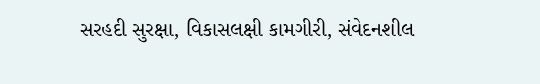સરહદી સુરક્ષા, વિકાસલક્ષી કામગીરી, સંવેદનશીલ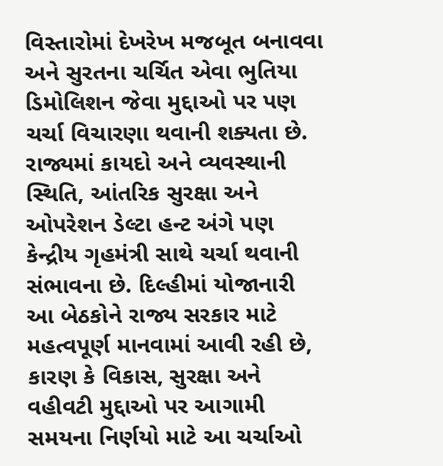વિસ્તારોમાં દેખરેખ મજબૂત બનાવવા અને સુરતના ચર્ચિત એવા ભુતિયા ડિમોલિશન જેવા મુદ્દાઓ પર પણ ચર્ચા વિચારણા થવાની શક્યતા છે. રાજ્યમાં કાયદો અને વ્યવસ્થાની સ્થિતિ, આંતરિક સુરક્ષા અને ઓપરેશન ડેલ્ટા હન્ટ અંગે પણ કેન્દ્રીય ગૃહમંત્રી સાથે ચર્ચા થવાની સંભાવના છે. દિલ્હીમાં યોજાનારી આ બેઠકોને રાજ્ય સરકાર માટે મહત્વપૂર્ણ માનવામાં આવી રહી છે, કારણ કે વિકાસ, સુરક્ષા અને વહીવટી મુદ્દાઓ પર આગામી સમયના નિર્ણયો માટે આ ચર્ચાઓ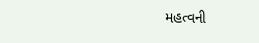મહત્વની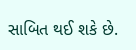સાબિત થઈ શકે છે.